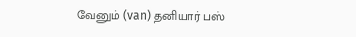வேனும் (van) தனியார் பஸ்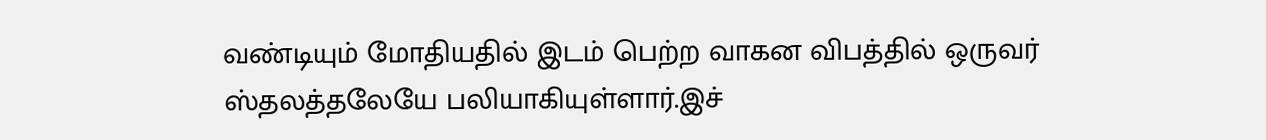வண்டியும் மோதியதில் இடம் பெற்ற வாகன விபத்தில் ஒருவர் ஸ்தலத்தலேயே பலியாகியுள்ளார்.இச்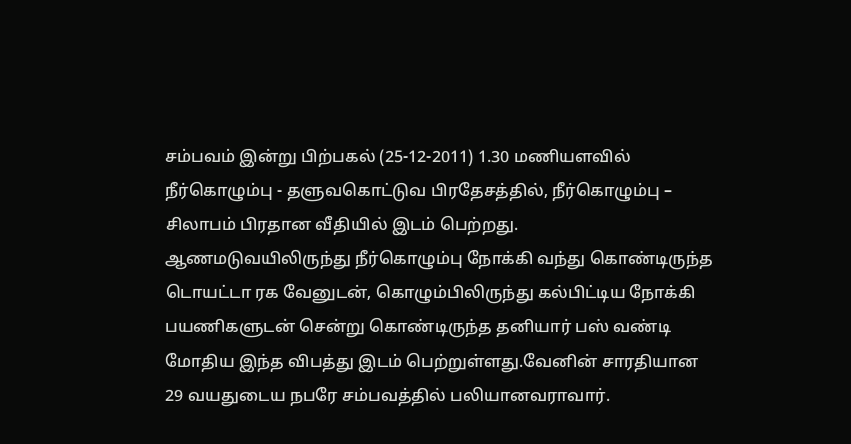சம்பவம் இன்று பிற்பகல் (25-12-2011) 1.30 மணியளவில் நீர்கொழும்பு - தளுவகொட்டுவ பிரதேசத்தில், நீர்கொழும்பு – சிலாபம் பிரதான வீதியில் இடம் பெற்றது.
ஆணமடுவயிலிருந்து நீர்கொழும்பு நோக்கி வந்து கொண்டிருந்த டொயட்டா ரக வேனுடன், கொழும்பிலிருந்து கல்பிட்டிய நோக்கி பயணிகளுடன் சென்று கொண்டிருந்த தனியார் பஸ் வண்டி மோதிய இந்த விபத்து இடம் பெற்றுள்ளது.வேனின் சாரதியான 29 வயதுடைய நபரே சம்பவத்தில் பலியானவராவார்.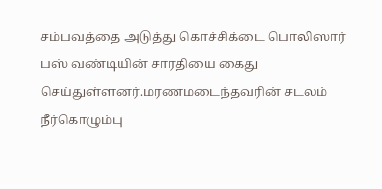சம்பவத்தை அடுத்து கொச்சிக்டை பொலிஸார் பஸ் வண்டியின் சாரதியை கைது செய்துள்ளனர்.மரணமடைந்தவரின் சடலம் நீர்கொழும்பு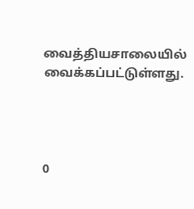வைத்தியசாலையில் வைக்கப்பட்டுள்ளது.




0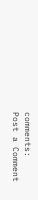comments:
Post a Comment